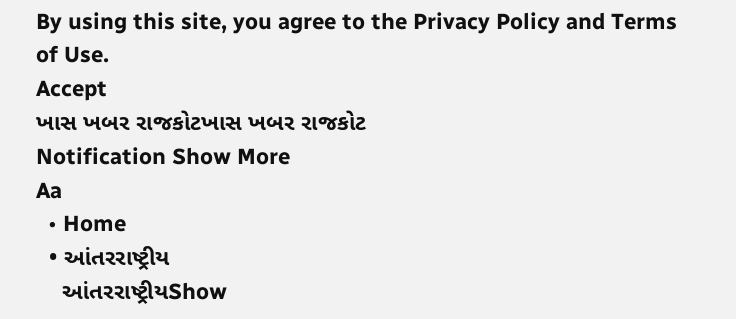By using this site, you agree to the Privacy Policy and Terms of Use.
Accept
ખાસ ખબર રાજકોટખાસ ખબર રાજકોટ
Notification Show More
Aa
  • Home
  • આંતરરાષ્ટ્રીય
    આંતરરાષ્ટ્રીયShow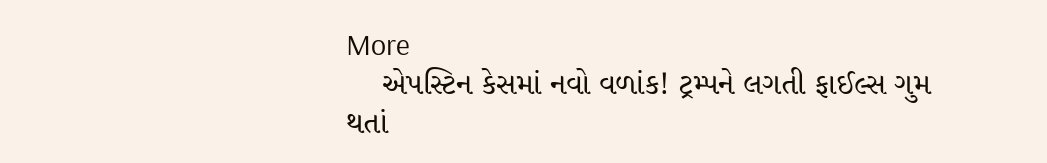More
    એપસ્ટિન કેસમાં નવો વળાંક! ટ્રમ્પને લગતી ફાઈલ્સ ગુમ થતાં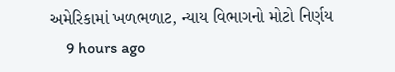અમેરિકામાં ખળભળાટ, ન્યાય વિભાગનો મોટો નિર્ણય
    9 hours ago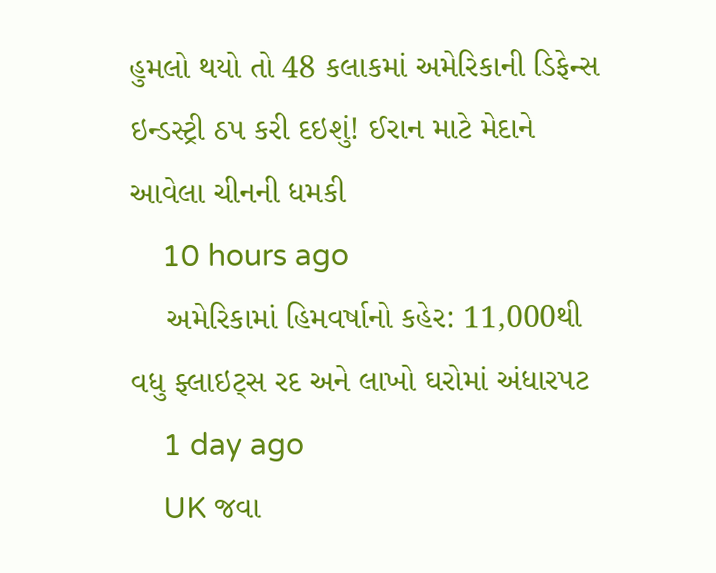હુમલો થયો તો 48 કલાકમાં અમેરિકાની ડિફેન્સ ઇન્ડસ્ટ્રી ઠપ કરી દઇશું! ઈરાન માટે મેદાને આવેલા ચીનની ધમકી
    10 hours ago
    અમેરિકામાં હિમવર્ષાનો કહેર: 11,000થી વધુ ફ્લાઇટ્સ રદ અને લાખો ઘરોમાં અંધારપટ
    1 day ago
    UK જવા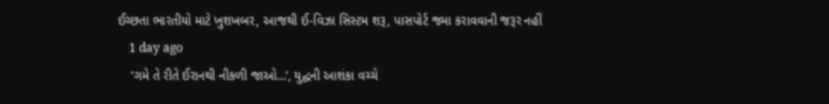ઈચ્છતા ભારતીયો માટે ખુશખબર, આજથી ઈ-વિઝા સિસ્ટમ શરૂ, પાસપોર્ટ જમા કરાવવાની જરૂર નહીં
    1 day ago
    ‘ગમે તે રીતે ઈરાનથી નીકળી જાઓ…’, યુદ્ધની આશંકા વચ્ચે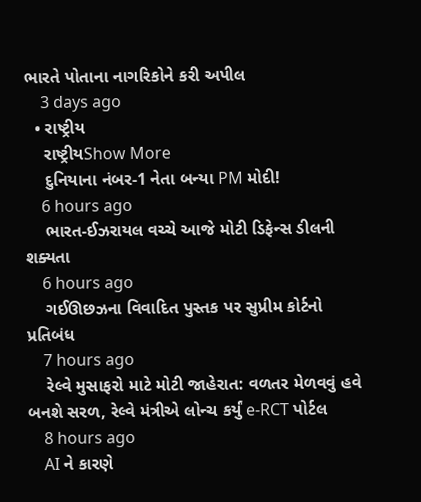ભારતે પોતાના નાગરિકોને કરી અપીલ
    3 days ago
  • રાષ્ટ્રીય
    રાષ્ટ્રીયShow More
    દુનિયાના નંબર-1 નેતા બન્યા PM મોદી!
    6 hours ago
    ભારત-ઈઝરાયલ વચ્ચે આજે મોટી ડિફેન્સ ડીલની શક્યતા
    6 hours ago
    ગઈઊછઝના વિવાદિત પુસ્તક પર સુપ્રીમ કોર્ટનો પ્રતિબંધ
    7 hours ago
    રેલ્વે મુસાફરો માટે મોટી જાહેરાત: વળતર મેળવવું હવે બનશે સરળ, રેલ્વે મંત્રીએ લોન્ચ કર્યું e-RCT પોર્ટલ
    8 hours ago
    AI ને કારણે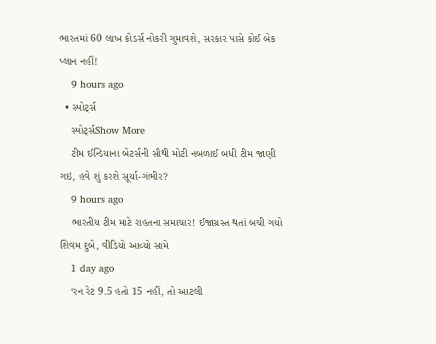ભારતમાં 60 લાખ કોડર્સ નોકરી ગુમાવશે, સરકાર પાસે કોઈ બેક પ્લાન નહીં!
    9 hours ago
  • સ્પોર્ટ્સ
    સ્પોર્ટ્સShow More
    ટીમ ઈન્ડિયાના બેટર્સની સૌથી મોટી નબળાઈ બધી ટીમ જાણી ગઇ, હવે શું કરશે સૂર્યા-ગંભીર?
    9 hours ago
    ભારતીય ટીમ માટે રાહતના સમાચાર! ઈજાગ્રસ્ત થતાં બચી ગયો શિવમ દુબે, વીડિયો આવ્યો સામે
    1 day ago
    ‘રન રેટ 9.5 હતો 15 નહીં, તો આટલી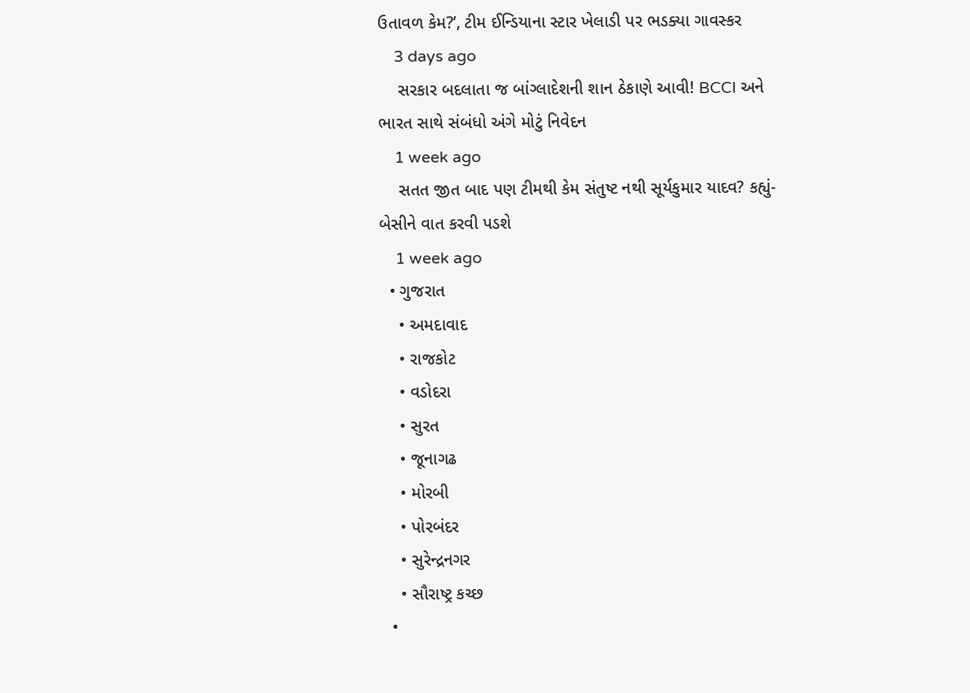ઉતાવળ કેમ?’, ટીમ ઈન્ડિયાના સ્ટાર ખેલાડી પર ભડક્યા ગાવસ્કર
    3 days ago
    સરકાર બદલાતા જ બાંગ્લાદેશની શાન ઠેકાણે આવી! BCCI અને ભારત સાથે સંબંધો અંગે મોટું નિવેદન
    1 week ago
    સતત જીત બાદ પણ ટીમથી કેમ સંતુષ્ટ નથી સૂર્યકુમાર યાદવ? કહ્યું- બેસીને વાત કરવી પડશે
    1 week ago
  • ગુજરાત
    • અમદાવાદ
    • રાજકોટ
    • વડોદરા
    • સુરત
    • જૂનાગઢ
    • મોરબી
    • પોરબંદર
    • સુરેન્દ્રનગર
    • સૌરાષ્ટ્ર કચ્છ
  •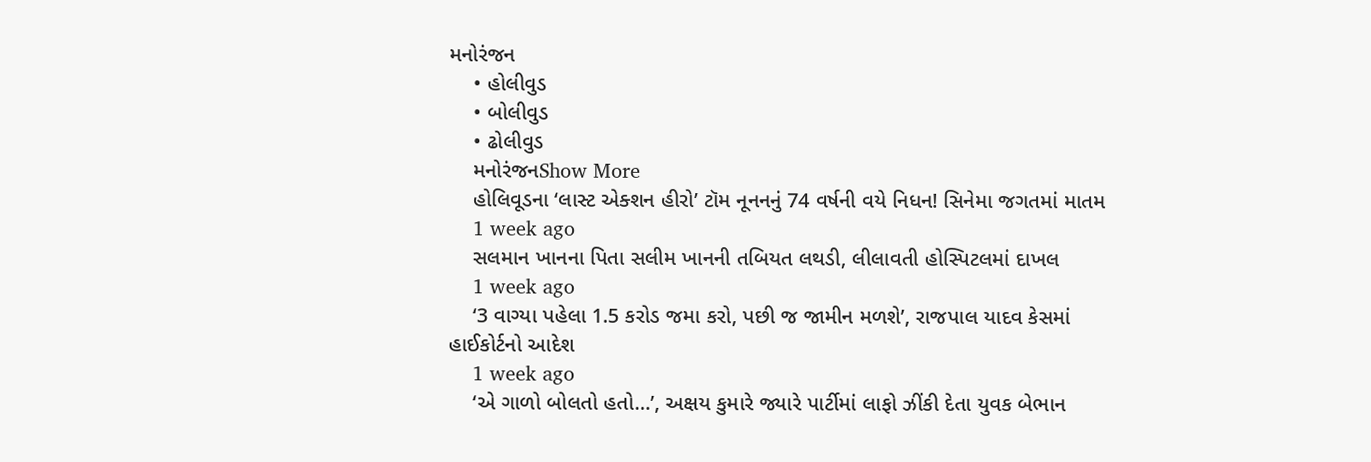મનોરંજન
    • હોલીવુડ
    • બોલીવુડ
    • ઢોલીવુડ
    મનોરંજનShow More
    હોલિવૂડના ‘લાસ્ટ એક્શન હીરો’ ટૉમ નૂનનનું 74 વર્ષની વયે નિધન! સિનેમા જગતમાં માતમ
    1 week ago
    સલમાન ખાનના પિતા સલીમ ખાનની તબિયત લથડી, લીલાવતી હોસ્પિટલમાં દાખલ
    1 week ago
    ‘3 વાગ્યા પહેલા 1.5 કરોડ જમા કરો, પછી જ જામીન મળશે’, રાજપાલ યાદવ કેસમાં હાઈકોર્ટનો આદેશ
    1 week ago
    ‘એ ગાળો બોલતો હતો…’, અક્ષય કુમારે જ્યારે પાર્ટીમાં લાફો ઝીંકી દેતા યુવક બેભાન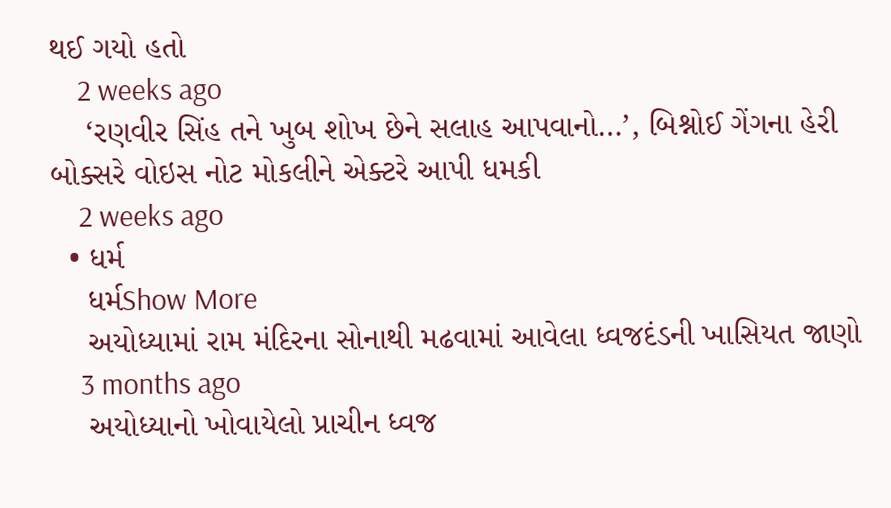થઈ ગયો હતો
    2 weeks ago
    ‘રણવીર સિંહ તને ખુબ શોખ છેને સલાહ આપવાનો…’, બિશ્નોઈ ગેંગના હેરી બોક્સરે વોઇસ નોટ મોકલીને એક્ટરે આપી ધમકી
    2 weeks ago
  • ધર્મ
    ધર્મShow More
    અયોધ્યામાં રામ મંદિરના સોનાથી મઢવામાં આવેલા ધ્વજદંડની ખાસિયત જાણો
    3 months ago
    અયોધ્યાનો ખોવાયેલો પ્રાચીન ધ્વજ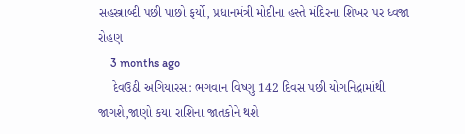સહસ્ત્રાબ્દી પછી પાછો ફર્યો, પ્રધાનમંત્રી મોદીના હસ્તે મંદિરના શિખર પર ધ્વજા રોહણ
    3 months ago
    દેવઉઠી અગિયારસ: ભગવાન વિષ્ણુ 142 દિવસ પછી યોગનિદ્રામાંથી જાગશે,જાણો કયા રાશિના જાતકોને થશે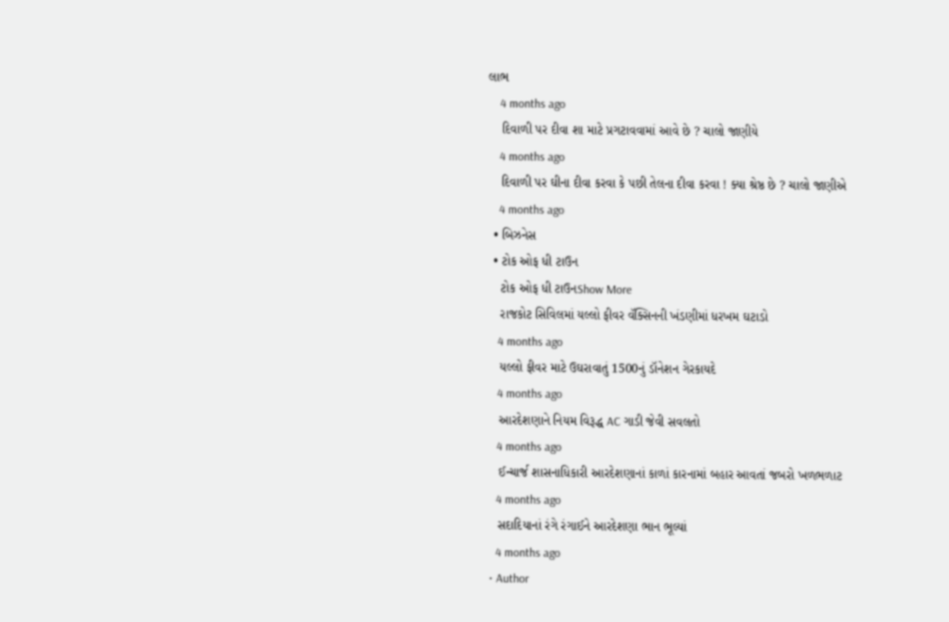લાભ
    4 months ago
    દિવાળી પર દીવા શા માટે પ્રગટાવવામાં આવે છે ? ચાલો જાણીયે
    4 months ago
    દિવાળી પર ઘીના દીવા કરવા કે પછી તેલના દીવા કરવા ! ક્યા શ્રેષ્ઠ છે ? ચાલો જાણીએ
    4 months ago
  • બિઝનેસ
  • ટોક ઓફ ધી ટાઉન
    ટોક ઓફ ધી ટાઉનShow More
    રાજકોટ સિવિલમાં યલ્લો ફીવર વૅક્સિનની ખંડણીમાં ધરખમ ઘટાડો
    4 months ago
    યલ્લો ફીવર માટે ઉઘરાવાતું 1500નું ડૉનેશન ગેરકાયદે
    4 months ago
    આરદેશણાને નિયમ વિરૂદ્ધ AC ગાડી જેવી સવલતો
    4 months ago
    ઈન્ચાર્જ શાસનાધિકારી આરદેશણાનાં કાળાં કારનામાં બહાર આવતાં જબરો ખળભળાટ
    4 months ago
    સદાદિયાનાં રંગે રંગાઈને આરદેશણા ભાન ભૂલ્યાં
    4 months ago
  • Author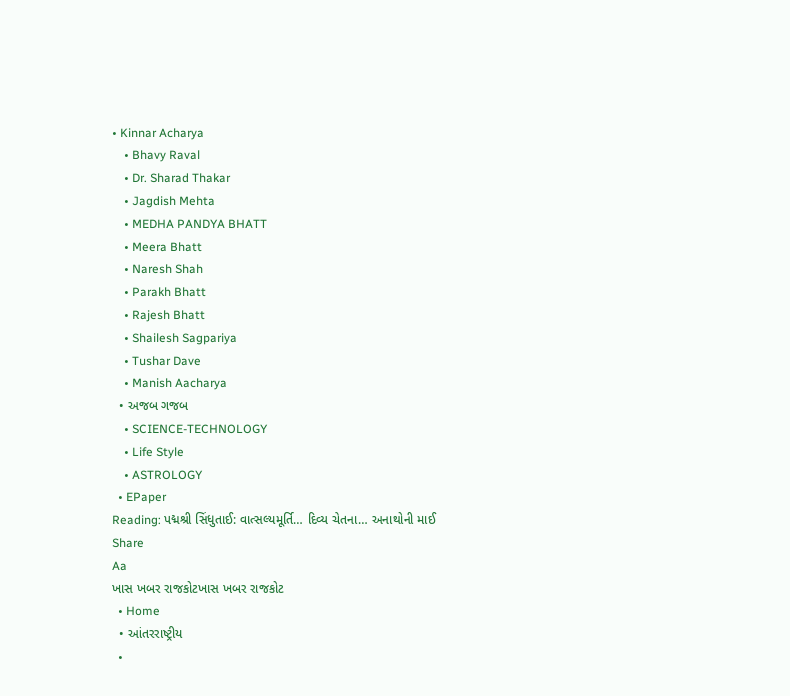• Kinnar Acharya
    • Bhavy Raval
    • Dr. Sharad Thakar
    • Jagdish Mehta
    • MEDHA PANDYA BHATT
    • Meera Bhatt
    • Naresh Shah
    • Parakh Bhatt
    • Rajesh Bhatt
    • Shailesh Sagpariya
    • Tushar Dave
    • Manish Aacharya
  • અજબ ગજબ
    • SCIENCE-TECHNOLOGY
    • Life Style
    • ASTROLOGY
  • EPaper
Reading: પદ્મશ્રી સિંધુતાઈ: વાત્સલ્યમૂર્તિ… દિવ્ય ચેતના… અનાથોની માઈ
Share
Aa
ખાસ ખબર રાજકોટખાસ ખબર રાજકોટ
  • Home
  • આંતરરાષ્ટ્રીય
  •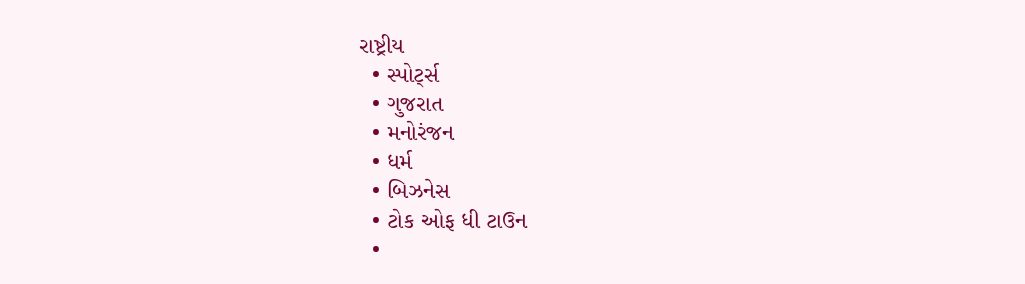રાષ્ટ્રીય
  • સ્પોર્ટ્સ
  • ગુજરાત
  • મનોરંજન
  • ધર્મ
  • બિઝનેસ
  • ટોક ઓફ ધી ટાઉન
  •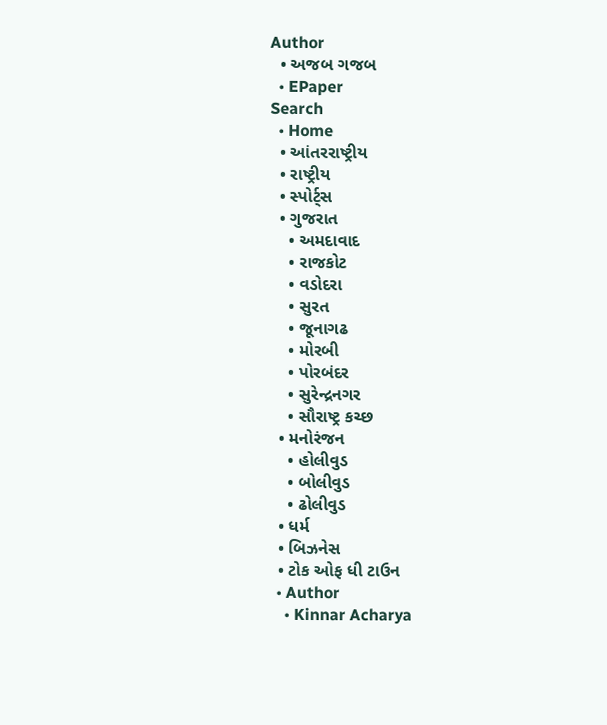Author
  • અજબ ગજબ
  • EPaper
Search
  • Home
  • આંતરરાષ્ટ્રીય
  • રાષ્ટ્રીય
  • સ્પોર્ટ્સ
  • ગુજરાત
    • અમદાવાદ
    • રાજકોટ
    • વડોદરા
    • સુરત
    • જૂનાગઢ
    • મોરબી
    • પોરબંદર
    • સુરેન્દ્રનગર
    • સૌરાષ્ટ્ર કચ્છ
  • મનોરંજન
    • હોલીવુડ
    • બોલીવુડ
    • ઢોલીવુડ
  • ધર્મ
  • બિઝનેસ
  • ટોક ઓફ ધી ટાઉન
  • Author
    • Kinnar Acharya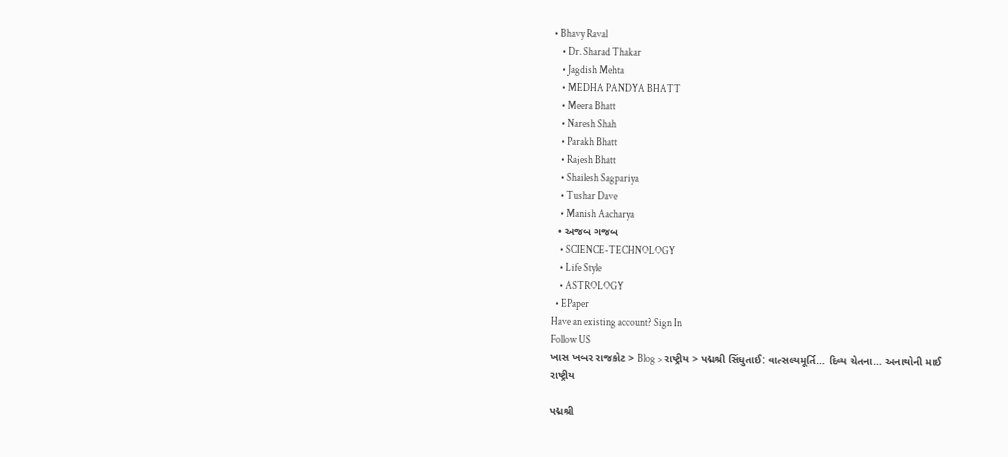• Bhavy Raval
    • Dr. Sharad Thakar
    • Jagdish Mehta
    • MEDHA PANDYA BHATT
    • Meera Bhatt
    • Naresh Shah
    • Parakh Bhatt
    • Rajesh Bhatt
    • Shailesh Sagpariya
    • Tushar Dave
    • Manish Aacharya
  • અજબ ગજબ
    • SCIENCE-TECHNOLOGY
    • Life Style
    • ASTROLOGY
  • EPaper
Have an existing account? Sign In
Follow US
ખાસ ખબર રાજકોટ > Blog > રાષ્ટ્રીય > પદ્મશ્રી સિંધુતાઈ: વાત્સલ્યમૂર્તિ… દિવ્ય ચેતના… અનાથોની માઈ
રાષ્ટ્રીય

પદ્મશ્રી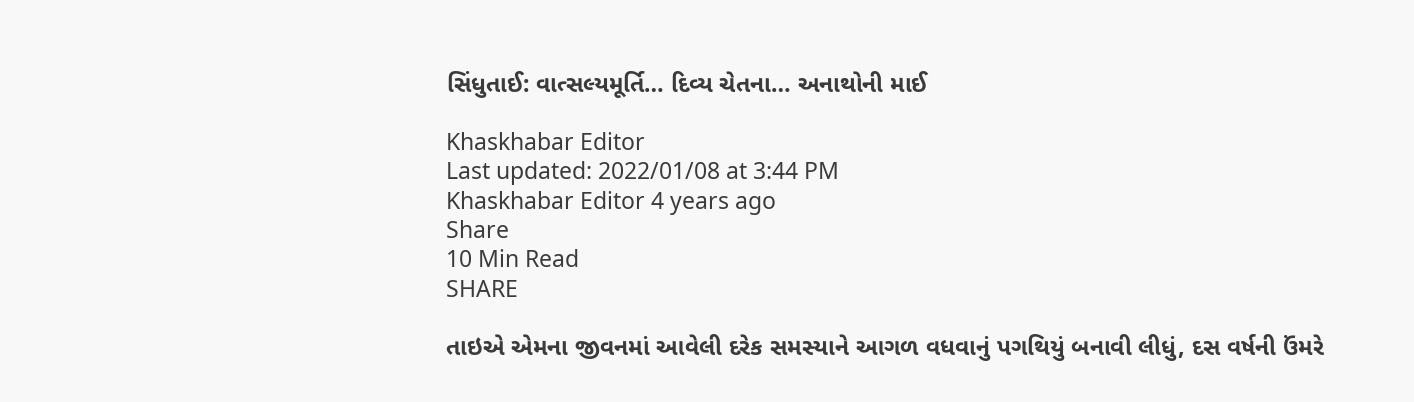સિંધુતાઈ: વાત્સલ્યમૂર્તિ… દિવ્ય ચેતના… અનાથોની માઈ

Khaskhabar Editor
Last updated: 2022/01/08 at 3:44 PM
Khaskhabar Editor 4 years ago
Share
10 Min Read
SHARE

તાઇએ એમના જીવનમાં આવેલી દરેક સમસ્યાને આગળ વધવાનું પગથિયું બનાવી લીધું, દસ વર્ષની ઉંમરે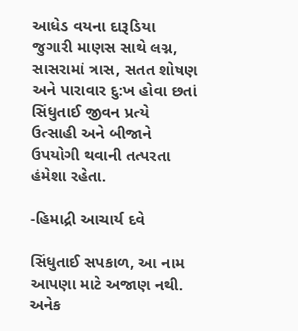આધેડ વયના દારૂડિયા જુગારી માણસ સાથે લગ્ન, સાસરામાં ત્રાસ, સતત શોષણ અને પારાવાર દુ:ખ હોવા છતાં સિંધુતાઈ જીવન પ્રત્યે ઉત્સાહી અને બીજાને ઉપયોગી થવાની તત્પરતા હંમેશા રહેતા.

-હિમાદ્રી આચાર્ય દવે

સિંધુતાઈ સપકાળ, આ નામ આપણા માટે અજાણ નથી. અનેક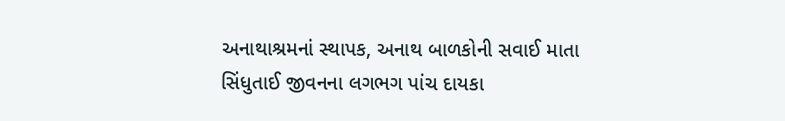અનાથાશ્રમનાં સ્થાપક, અનાથ બાળકોની સવાઈ માતા સિંધુતાઈ જીવનના લગભગ પાંચ દાયકા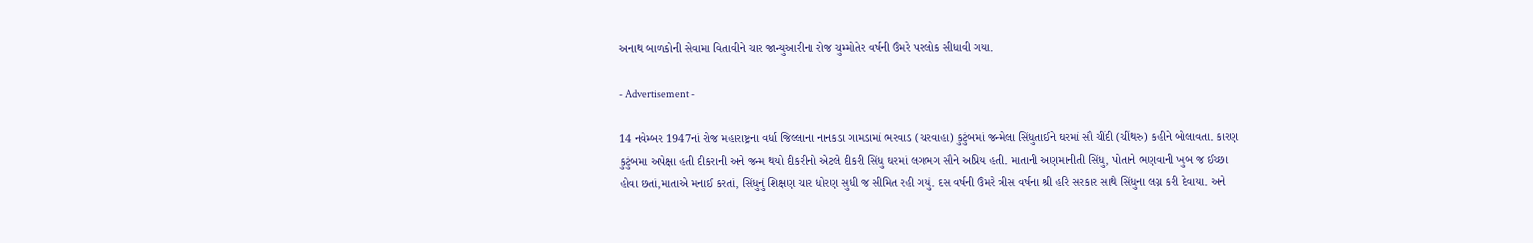અનાથ બાળકોની સેવામા વિતાવીને ચાર જાન્યુઆરીના રોજ ચુમ્મોતેર વર્ષની ઉંમરે પરલોક સીધાવી ગયા.

- Advertisement -

14 નવેમ્બર 1947નાં રોજ મહારાષ્ટ્રના વર્ધા જિલ્લાના નાનકડા ગામડામાં ભરવાડ (ચરવાહા) કુટુંબમાં જન્મેલા સિંધુતાઈને ઘરમાં સૌ ચીંદી (ચીંથરુ) કહીને બોલાવતા. કારણ કુટુંબમા અપેક્ષા હતી દીકરાની અને જન્મ થયો દીકરીનો એટલે દીકરી સિંધુ ઘરમાં લગભગ સૌને અપ્રિય હતી. માતાની અણમાનીતી સિંધુ, પોતાને ભણવાની ખુબ જ ઈચ્છા હોવા છતાં,માતાએ મનાઈ કરતાં, સિંધુનું શિક્ષણ ચાર ધોરણ સુધી જ સીમિત રહી ગયું. દસ વર્ષની ઉંમરે ત્રીસ વર્ષના શ્રી હરિ સરકાર સાથે સિંધુના લગ્ન કરી દેવાયા. અને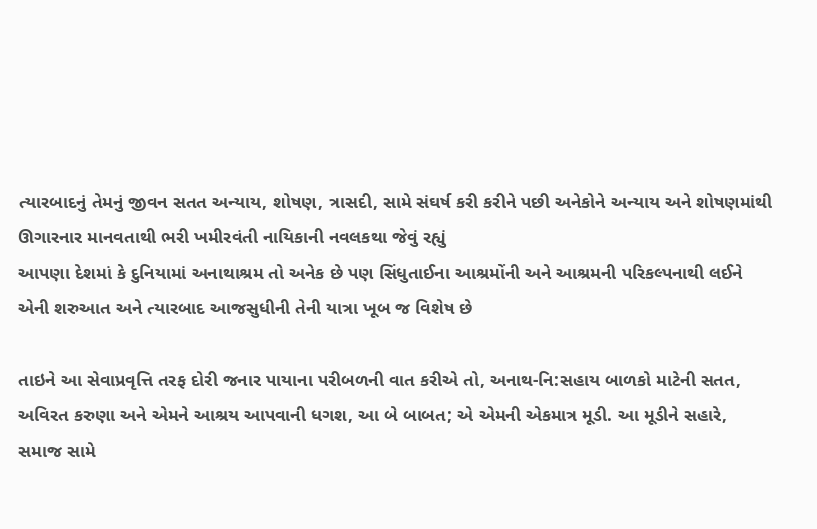ત્યારબાદનું તેમનું જીવન સતત અન્યાય, શોષણ, ત્રાસદી, સામે સંઘર્ષ કરી કરીને પછી અનેકોને અન્યાય અને શોષણમાંથી ઊગારનાર માનવતાથી ભરી ખમીરવંતી નાયિકાની નવલકથા જેવું રહ્યું
આપણા દેશમાં કે દુનિયામાં અનાથાશ્રમ તો અનેક છે પણ સિંધુતાઈના આશ્રમોંની અને આશ્રમની પરિકલ્પનાથી લઈને એની શરુઆત અને ત્યારબાદ આજસુધીની તેની યાત્રા ખૂબ જ વિશેષ છે

તાઇને આ સેવાપ્રવૃત્તિ તરફ દોરી જનાર પાયાના પરીબળની વાત કરીએ તો, અનાથ-નિ:સહાય બાળકો માટેની સતત, અવિરત કરુણા અને એમને આશ્રય આપવાની ધગશ, આ બે બાબત; એ એમની એકમાત્ર મૂડી. આ મૂડીને સહારે, સમાજ સામે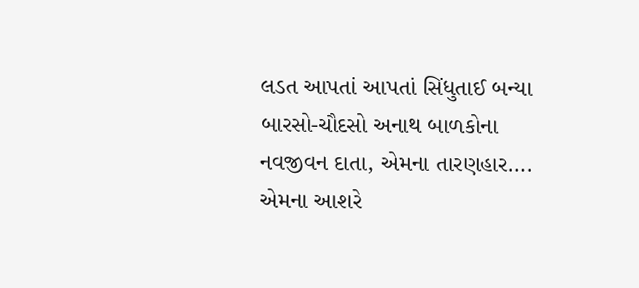લડત આપતાં આપતાં સિંધુતાઈ બન્યા બારસો-ચૌદસો અનાથ બાળકોના નવજીવન દાતા, એમના તારણહાર…. એમના આશરે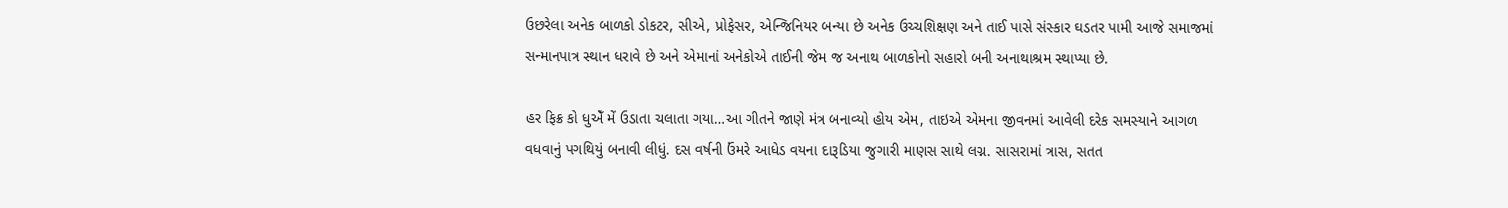ઉછરેલા અનેક બાળકો ડોકટર, સીએ, પ્રોફેસર, એન્જિનિયર બન્યા છે અનેક ઉચ્ચશિક્ષણ અને તાઈ પાસે સંસ્કાર ઘડતર પામી આજે સમાજમાં સન્માનપાત્ર સ્થાન ધરાવે છે અને એમાનાં અનેકોએ તાઈની જેમ જ અનાથ બાળકોનો સહારો બની અનાથાશ્રમ સ્થાપ્યા છે.

હર ફિક્ર કો ધુએઁ મેં ઉડાતા ચલાતા ગયા…આ ગીતને જાણે મંત્ર બનાવ્યો હોય એમ, તાઇએ એમના જીવનમાં આવેલી દરેક સમસ્યાને આગળ વધવાનું પગથિયું બનાવી લીધું. દસ વર્ષની ઉંમરે આધેડ વયના દારૂડિયા જુગારી માણસ સાથે લગ્ન. સાસરામાં ત્રાસ, સતત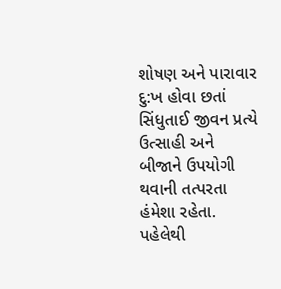શોષણ અને પારાવાર દુ:ખ હોવા છતાં સિંધુતાઈ જીવન પ્રત્યે ઉત્સાહી અને બીજાને ઉપયોગી થવાની તત્પરતા હંમેશા રહેતા. પહેલેથી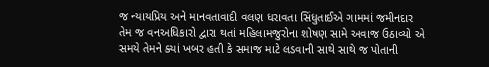જ ન્યાયપ્રિય અને માનવતાવાદી વલણ ધરાવતા સિંધુતાઈએ ગામમાં જમીનદાર તેમ જ વનઅધિકારો દ્વારા થતાં મહિલામજુરોના શોષણ સામે અવાજ ઉઠાવ્યો એ સમયે તેમને ક્યાં ખબર હતી કે સમાજ માટે લડવાની સાથે સાથે જ પોતાની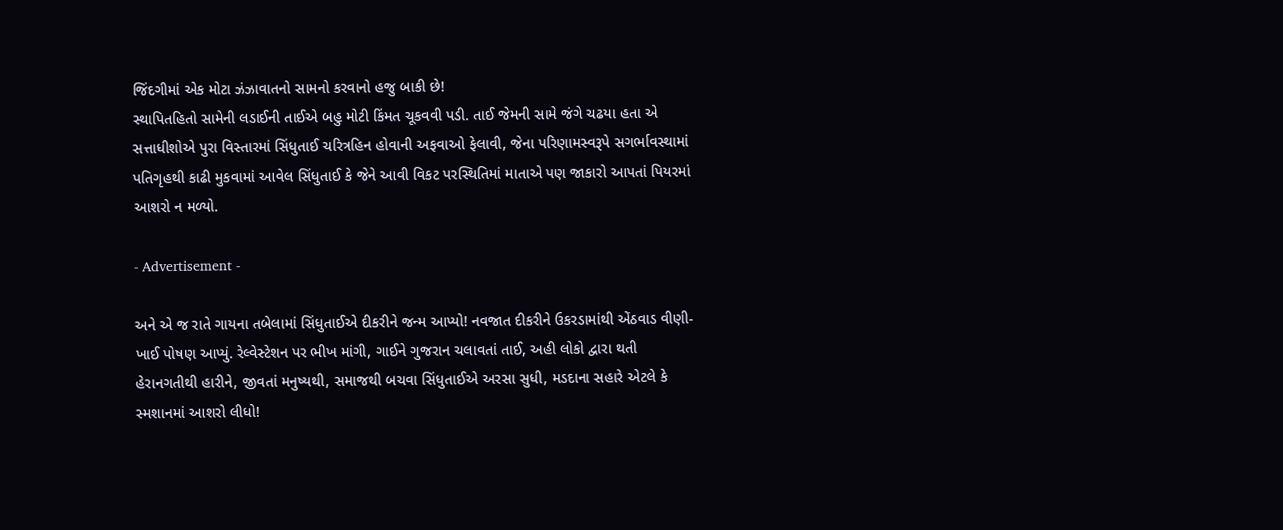જિંદગીમાં એક મોટા ઝંઝાવાતનો સામનો કરવાનો હજુ બાકી છે!
સ્થાપિતહિતો સામેની લડાઈની તાઈએ બહુ મોટી કિંમત ચૂકવવી પડી. તાઈ જેમની સામે જંગે ચઢયા હતા એ સત્તાધીશોએ પુરા વિસ્તારમાં સિંધુતાઈ ચરિત્રહિન હોવાની અફવાઓ ફેલાવી, જેના પરિણામસ્વરૂપે સગર્ભાવસ્થામાં પતિગૃહથી કાઢી મુકવામાં આવેલ સિંધુતાઈ કે જેને આવી વિકટ પરસ્થિતિમાં માતાએ પણ જાકારો આપતાં પિયરમાં આશરો ન મળ્યો.

- Advertisement -

અને એ જ રાતે ગાયના તબેલામાં સિંધુતાઈએ દીકરીને જન્મ આપ્યો! નવજાત દીકરીને ઉકરડામાંથી એંઠવાડ વીણી-ખાઈ પોષણ આપ્યું. રેલ્વેસ્ટેશન પર ભીખ માંગી, ગાઈને ગુજરાન ચલાવતાં તાઈ, અહી લોકો દ્વારા થતી હેરાનગતીથી હારીને, જીવતાં મનુષ્યથી, સમાજથી બચવા સિંધુતાઈએ અરસા સુધી, મડદાના સહારે એટલે કે સ્મશાનમાં આશરો લીધો!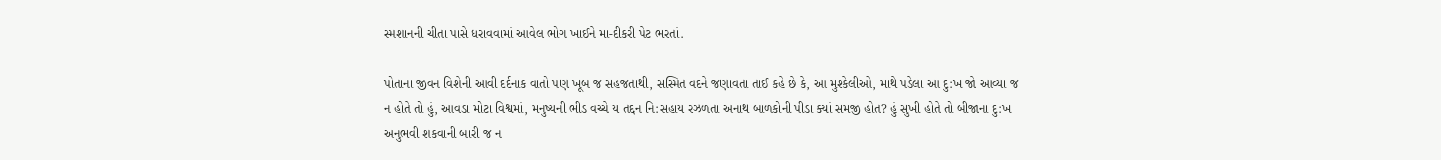સ્મશાનની ચીતા પાસે ધરાવવામાં આવેલ ભોગ ખાઈને મા-દીકરી પેટ ભરતાં.

પોતાના જીવન વિશેની આવી દર્દનાક વાતો પણ ખૂબ જ સહજતાથી, સસ્મિત વદને જણાવતા તાઈ કહે છે કે, આ મુશ્કેલીઓ, માથે પડેલા આ દુ:ખ જો આવ્યા જ ન હોતે તો હું, આવડા મોટા વિશ્વમાં, મનુષ્યની ભીડ વચ્ચે ય તદ્દન નિ:સહાય રઝળતા અનાથ બાળકોની પીડા ક્યાં સમજી હોત? હું સુખી હોતે તો બીજાના દુ:ખ અનુભવી શકવાની બારી જ ન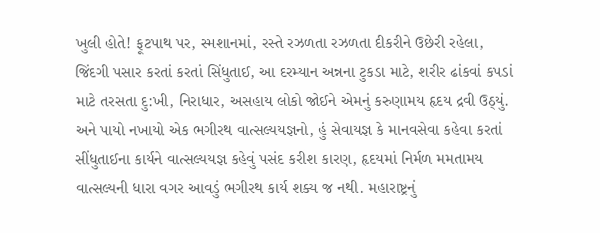ખુલી હોતે! ફૂટપાથ પર, સ્મશાનમાં, રસ્તે રઝળતા રઝળતા દીકરીને ઉછેરી રહેલા, જિંદગી પસાર કરતાં કરતાં સિંધુતાઈ, આ દરમ્યાન અન્નના ટુકડા માટે, શરીર ઢાંકવાં કપડાં માટે તરસતા દુ:ખી, નિરાધાર, અસહાય લોકો જોઈને એમનું કરુણામય હૃદય દ્રવી ઉઠ્યું. અને પાયો નખાયો એક ભગીરથ વાત્સલ્યયજ્ઞનો, હું સેવાયજ્ઞ કે માનવસેવા કહેવા કરતાં સીંધુતાઈના કાર્યને વાત્સલ્યયજ્ઞ કહેવું પસંદ કરીશ કારણ, હૃદયમાં નિર્મળ મમતામય વાત્સલ્યની ધારા વગર આવડું ભગીરથ કાર્ય શક્ય જ નથી. મહારાષ્ટ્રનું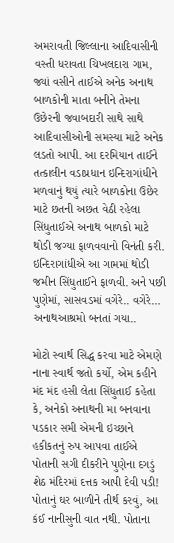અમરાવતી જિલ્લાના આદિવાસીની વસ્તી ધરાવતા ચિખલદારા ગામ, જ્યાં વસીને તાઈએ અનેક અનાથ બાળકોની માતા બનીને તેમના ઉછેરની જવાબદારી સાથે સાથે આદિવાસીઓની સમસ્યા માટે અનેક લડતો આપી. આ દરમિયાન તાઈને તત્કાલીન વડાપ્રધાન ઇન્દિરાગાંધીને મળવાનું થયું ત્યારે બાળકોના ઉછેર માટે છતની અછત વેઠી રહેલા સિંધુતાઈએ અનાથ બાળકો માટે થોડી જગ્યા ફાળવવાનો વિનંતી કરી. ઇન્દિરાગાંધીએ આ ગામમાં થોડી જમીન સિંધુતાઈને ફાળવી. અને પછી પુણેમાં, સાસવડમાં વગેરે.. વગેરે… અનાથઆશ્રમો બનતાં ગયા..

મોટો સ્વાર્થ સિદ્ધ કરવા માટે એમણે નાના સ્વાર્થ જતો કર્યો, એમ કહીને મંદ મંદ હસી લેતા સિંધુતાઈ કહેતા કે, અનેકો અનાથની મા બનવાના પડકાર સમી એમની ઇચ્છાને હકીકતનું રુપ આપવા તાઈએ પોતાની સગી દીકરીને પુણેના દગડું શેઠ મંદિરમાં દત્તક આપી દેવી પડી! પોતાનું ઘર બાળીને તીર્થ કરવું, આ કંઈ નાનીસુની વાત નથી. પોતાના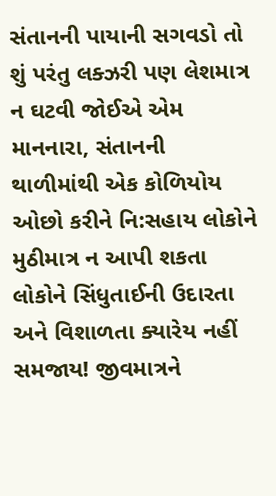સંતાનની પાયાની સગવડો તો શું પરંતુ લક્ઝરી પણ લેશમાત્ર ન ઘટવી જોઈએ એમ માનનારા, સંતાનની થાળીમાંથી એક કોળિયોય ઓછો કરીને નિ:સહાય લોકોને મુઠીમાત્ર ન આપી શકતા લોકોને સિંધુતાઈની ઉદારતા અને વિશાળતા ક્યારેય નહીં સમજાય! જીવમાત્રને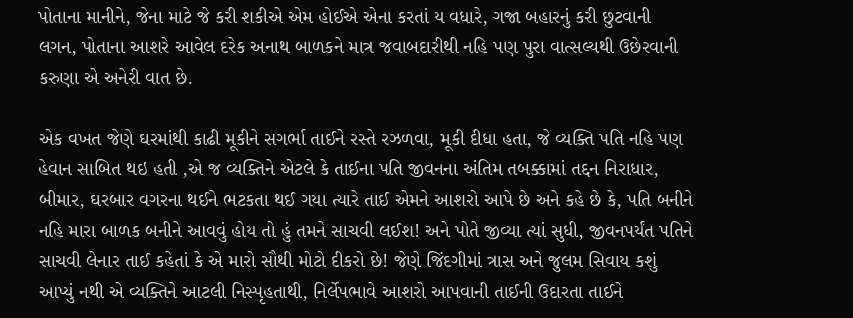પોતાના માનીને, જેના માટે જે કરી શકીએ એમ હોઈએ એના કરતાં ય વધારે, ગજા બહારનું કરી છુટવાની લગન, પોતાના આશરે આવેલ દરેક અનાથ બાળકને માત્ર જવાબદારીથી નહિ પણ પુરા વાત્સલ્યથી ઉછેરવાની કરુણા એ અનેરી વાત છે.

એક વખત જેણે ઘરમાંથી કાઢી મૂકીને સગર્ભા તાઈને રસ્તે રઝળવા, મૂકી દીધા હતા, જે વ્યક્તિ પતિ નહિ પણ હેવાન સાબિત થઇ હતી ,એ જ વ્યક્તિને એટલે કે તાઈના પતિ જીવનના અંતિમ તબક્કામાં તદ્દન નિરાધાર, બીમાર, ઘરબાર વગરના થઈને ભટકતા થઈ ગયા ત્યારે તાઈ એમને આશરો આપે છે અને કહે છે કે, પતિ બનીને નહિ મારા બાળક બનીને આવવું હોય તો હું તમને સાચવી લઈશ! અને પોતે જીવ્યા ત્યાં સુધી, જીવનપર્યંત પતિને સાચવી લેનાર તાઈ કહેતાં કે એ મારો સૌથી મોટો દીકરો છે! જેણે જિંદગીમાં ત્રાસ અને જુલમ સિવાય કશું આપ્યું નથી એ વ્યક્તિને આટલી નિસ્પૃહતાથી, નિર્લેપભાવે આશરો આપવાની તાઈની ઉદારતા તાઈને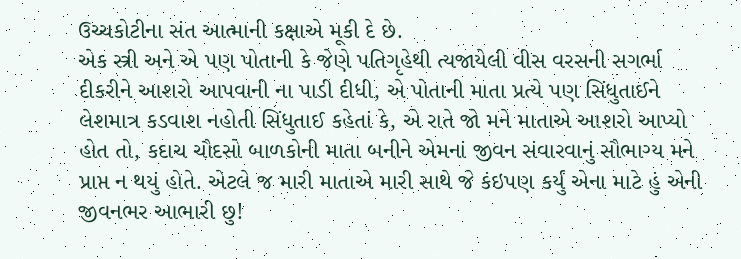ઉચ્ચકોટીના સંત આત્માની કક્ષાએ મૂકી દે છે.
એક સ્ત્રી અને એ પણ પોતાની કે જેણે પતિગૃહેથી ત્યજાયેલી વીસ વરસની સગર્ભા દીકરીને આશરો આપવાની ના પાડી દીધી, એ પોતાની માતા પ્રત્યે પણ સિંધુતાઈને લેશમાત્ર કડવાશ નહોતી સિંધુતાઈ કહેતાં કે, એ રાતે જો મને માતાએ આશરો આપ્યો હોત તો, કદાચ ચૌદસો બાળકોની માતા બનીને એમનાં જીવન સંવારવાનું સૌભાગ્ય મને પ્રાપ્ત ન થયું હોતે. એટલે જ મારી માતાએ મારી સાથે જે કંઇપણ કર્યું એના માટે હું એની જીવનભર આભારી છુ!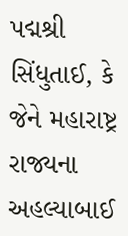પદ્મશ્રી સિંધુતાઈ, કે જેને મહારાષ્ટ્ર રાજ્યના અહલ્યાબાઈ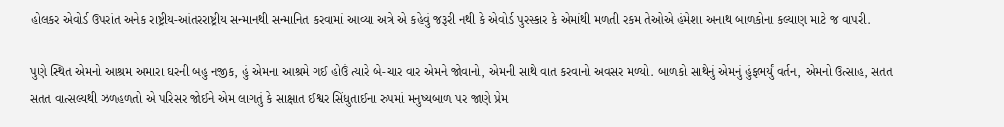હોલકર એવોર્ડ ઉપરાંત અનેક રાષ્ટ્રીય-આંતરરાષ્ટ્રીય સન્માનથી સન્માનિત કરવામાં આવ્યા અત્રે એ કહેવું જરૂરી નથી કે એવોર્ડ પુરસ્કાર કે એમાંથી મળતી રકમ તેઓએ હંમેશા અનાથ બાળકોના કલ્યાણ માટે જ વાપરી.

પુણે સ્થિત એમનો આશ્રમ અમારા ઘરની બહુ નજીક, હું એમના આશ્રમે ગઈ હોઉં ત્યારે બે-ચાર વાર એમને જોવાનો, એમની સાથે વાત કરવાનો અવસર મળ્યો. બાળકો સાથેનું એમનું હુંફભર્યું વર્તન, એમનો ઉત્સાહ, સતત સતત વાત્સલ્યથી ઝળહળતો એ પરિસર જોઈને એમ લાગતું કે સાક્ષાત ઈશ્વર સિંધુતાઈના રુપમાં મનુષ્યબાળ પર જાણે પ્રેમ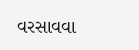વરસાવવા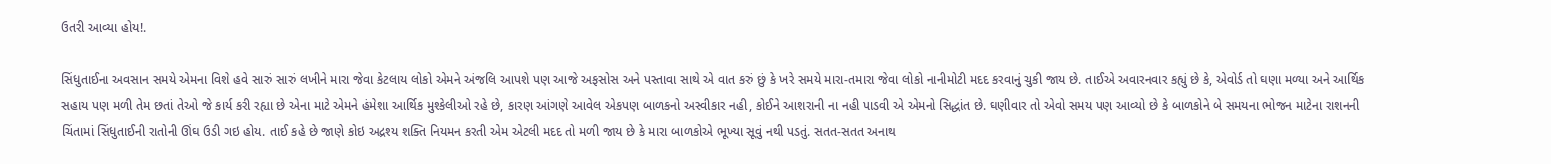ઉતરી આવ્યા હોય!.

સિંધુતાઈના અવસાન સમયે એમના વિશે હવે સારું સારું લખીને મારા જેવા કેટલાય લોકો એમને અંજલિ આપશે પણ આજે અફસોસ અને પસ્તાવા સાથે એ વાત કરું છું કે ખરે સમયે મારા-તમારા જેવા લોકો નાનીમોટી મદદ કરવાનું ચુકી જાય છે. તાઈએ અવારનવાર કહ્યું છે કે, એવોર્ડ તો ઘણા મળ્યા અને આર્થિક સહાય પણ મળી તેમ છતાં તેઓ જે કાર્ય કરી રહ્યા છે એના માટે એમને હંમેશા આર્થિક મુશ્કેલીઓ રહે છે, કારણ આંગણે આવેલ એકપણ બાળકનો અસ્વીકાર નહી, કોઈને આશરાની ના નહી પાડવી એ એમનો સિદ્ધાંત છે. ઘણીવાર તો એવો સમય પણ આવ્યો છે કે બાળકોને બે સમયના ભોજન માટેના રાશનની ચિંતામાં સિંધુતાઈની રાતોની ઊંઘ ઉડી ગઇ હોય. તાઈ કહે છે જાણે કોઇ અદ્રશ્ય શક્તિ નિયમન કરતી એમ એટલી મદદ તો મળી જાય છે કે મારા બાળકોએ ભૂખ્યા સૂવું નથી પડતું. સતત-સતત અનાથ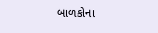બાળકોના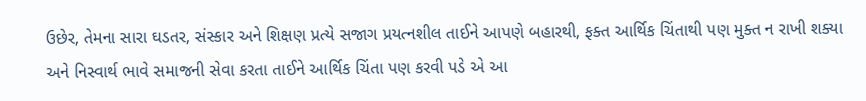ઉછેર, તેમના સારા ઘડતર, સંસ્કાર અને શિક્ષણ પ્રત્યે સજાગ પ્રયત્નશીલ તાઈને આપણે બહારથી, ફક્ત આર્થિક ચિંતાથી પણ મુક્ત ન રાખી શક્યા અને નિસ્વાર્થ ભાવે સમાજની સેવા કરતા તાઈને આર્થિક ચિંતા પણ કરવી પડે એ આ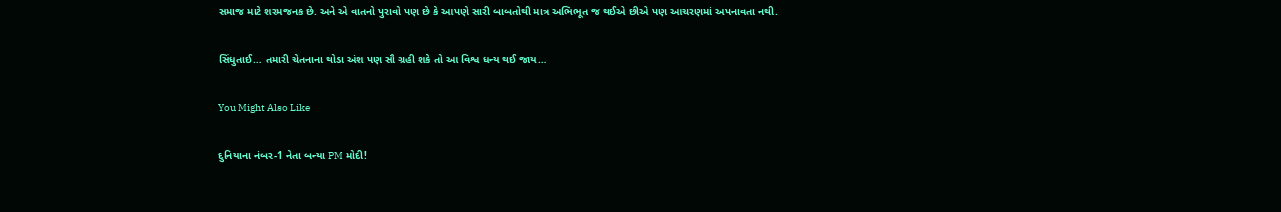સમાજ માટે શરમજનક છે. અને એ વાતનો પુરાવો પણ છે કે આપણે સારી બાબતોથી માત્ર અભિભૂત જ થઈએ છીએ પણ આચરણમાં અપનાવતા નથી.

સિંધુતાઈ… તમારી ચેતનાના થોડા અંશ પણ સૌ ગ્રહી શકે તો આ વિશ્વ ધન્ય થઈ જાય…

You Might Also Like

દુનિયાના નંબર-1 નેતા બન્યા PM મોદી!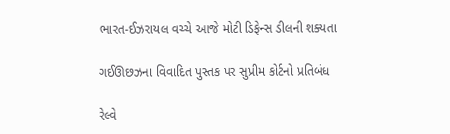ભારત-ઈઝરાયલ વચ્ચે આજે મોટી ડિફેન્સ ડીલની શક્યતા

ગઈઊછઝના વિવાદિત પુસ્તક પર સુપ્રીમ કોર્ટનો પ્રતિબંધ

રેલ્વે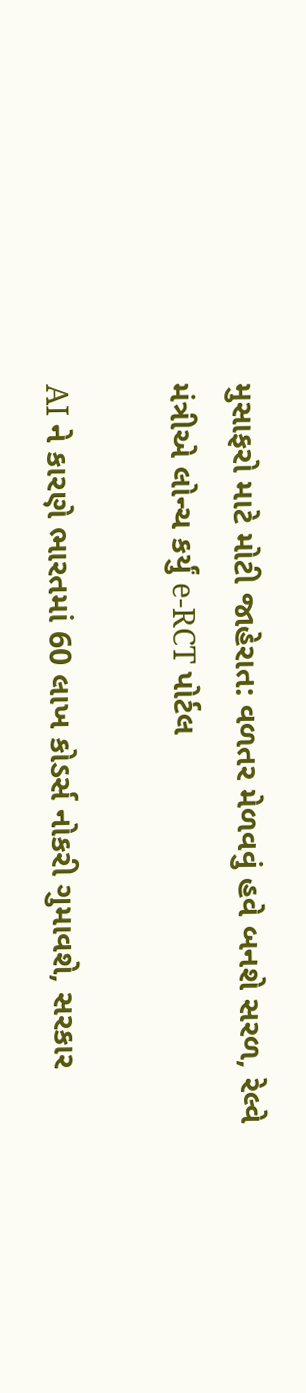મુસાફરો માટે મોટી જાહેરાત: વળતર મેળવવું હવે બનશે સરળ, રેલ્વે મંત્રીએ લોન્ચ કર્યું e-RCT પોર્ટલ

AI ને કારણે ભારતમાં 60 લાખ કોડર્સ નોકરી ગુમાવશે, સરકાર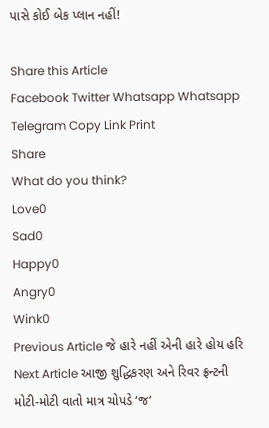પાસે કોઈ બેક પ્લાન નહીં!

Share this Article
Facebook Twitter Whatsapp Whatsapp Telegram Copy Link Print
Share
What do you think?
Love0
Sad0
Happy0
Angry0
Wink0
Previous Article જે હારે નહીં એની હારે હોય હરિ
Next Article આજી શુદ્ધિકરણ અને રિવર ફ્રન્ટની મોટી-મોટી વાતો માત્ર ચોપડે ‘જ’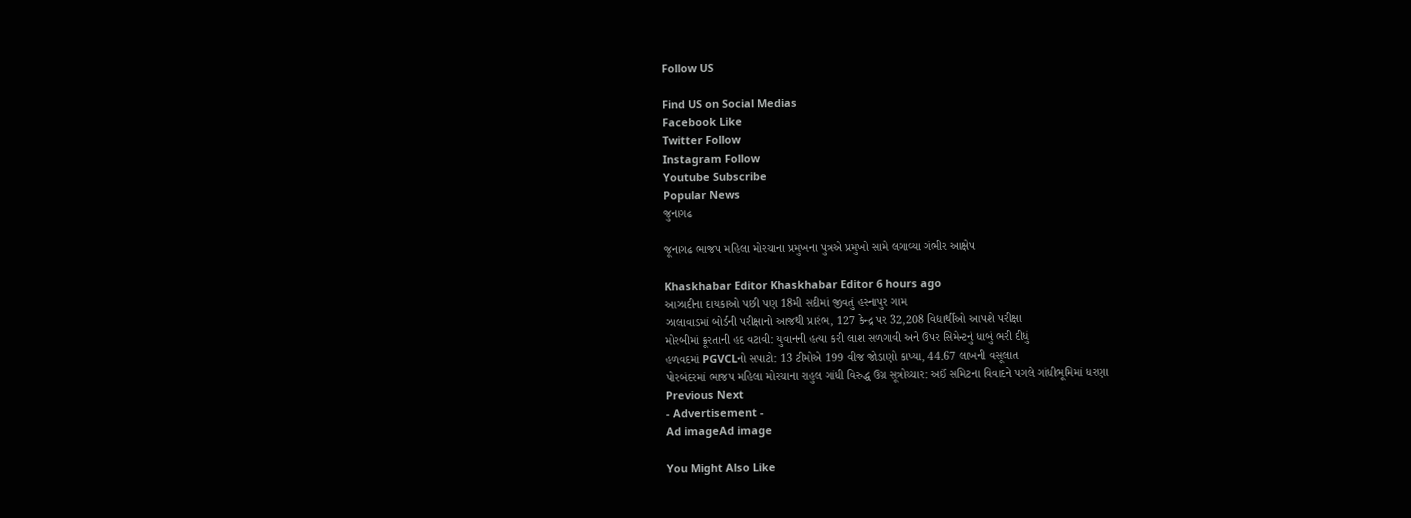Follow US

Find US on Social Medias
Facebook Like
Twitter Follow
Instagram Follow
Youtube Subscribe
Popular News
જુનાગઢ

જૂનાગઢ ભાજપ મહિલા મોરચાના પ્રમુખના પુત્રએ પ્રમુખો સામે લગાવ્યા ગંભીર આક્ષેપ

Khaskhabar Editor Khaskhabar Editor 6 hours ago
આઝાદીના દાયકાઓ પછી પણ 18મી સદીમાં જીવતું હસ્નાપુર ગામ
ઝાલાવાડમાં બોર્ડની પરીક્ષાનો આજથી પ્રારંભ, 127 કેન્દ્ર પર 32,208 વિદ્યાર્થીઓ આપશે પરીક્ષા
મોરબીમાં ક્રૂરતાની હદ વટાવી: યુવાનની હત્યા કરી લાશ સળગાવી અને ઉપર સિમેન્ટનું ધાબું ભરી દીધું
હળવદમાં PGVCLનો સપાટો: 13 ટીમોએ 199 વીજ જોડાણો કાપ્યા, 44.67 લાખની વસૂલાત
પોરબંદરમાં ભાજપ મહિલા મોરચાના રાહુલ ગાંધી વિરુદ્ધ ઉગ્ર સૂત્રોચ્ચાર: અઈં સમિટના વિવાદને પગલે ગાંધીભૂમિમાં ધરણા
Previous Next
- Advertisement -
Ad imageAd image

You Might Also Like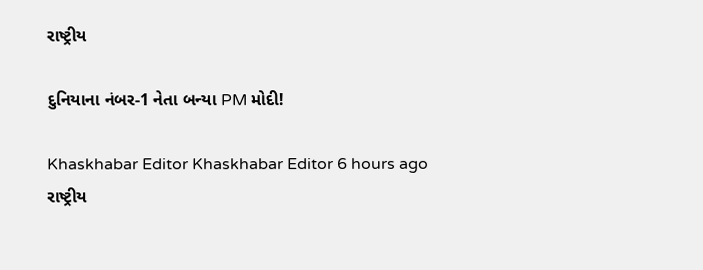રાષ્ટ્રીય

દુનિયાના નંબર-1 નેતા બન્યા PM મોદી!

Khaskhabar Editor Khaskhabar Editor 6 hours ago
રાષ્ટ્રીય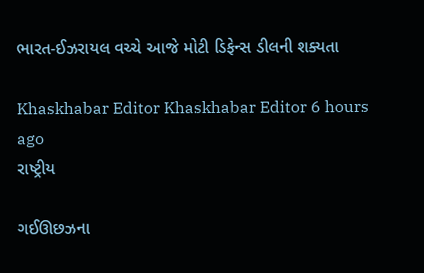ભારત-ઈઝરાયલ વચ્ચે આજે મોટી ડિફેન્સ ડીલની શક્યતા

Khaskhabar Editor Khaskhabar Editor 6 hours ago
રાષ્ટ્રીય

ગઈઊછઝના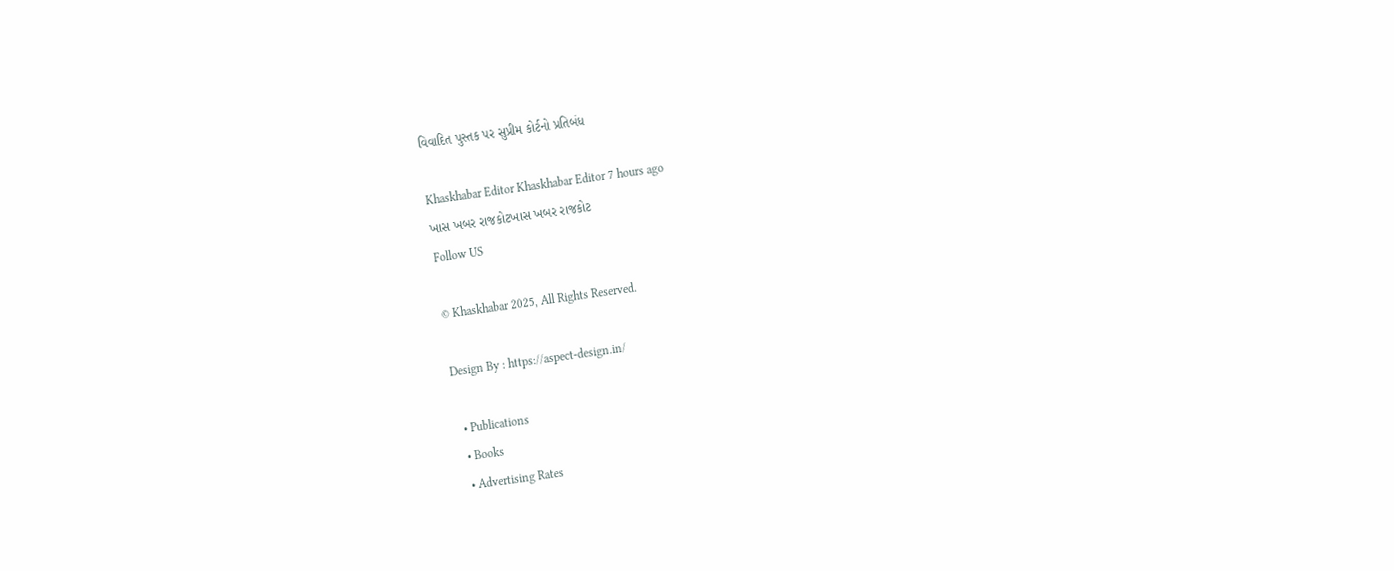વિવાદિત પુસ્તક પર સુપ્રીમ કોર્ટનો પ્રતિબંધ

Khaskhabar Editor Khaskhabar Editor 7 hours ago
ખાસ ખબર રાજકોટખાસ ખબર રાજકોટ
Follow US

© Khaskhabar 2025, All Rights Reserved.

Design By : https://aspect-design.in/

  • Publications
  • Books
  • Advertising Rates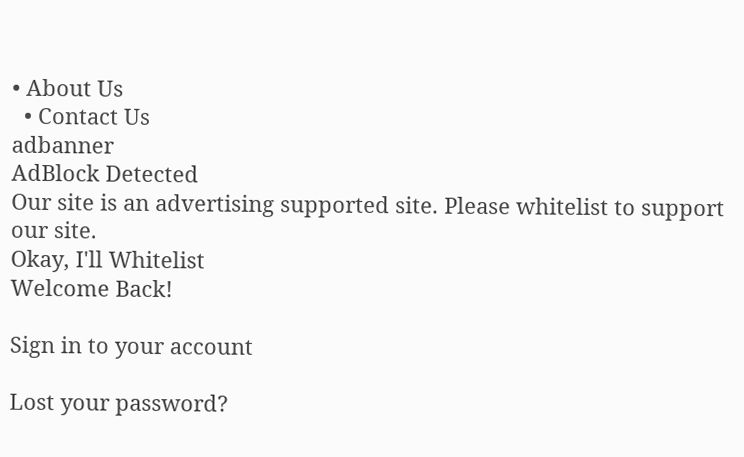• About Us
  • Contact Us
adbanner
AdBlock Detected
Our site is an advertising supported site. Please whitelist to support our site.
Okay, I'll Whitelist
Welcome Back!

Sign in to your account

Lost your password?